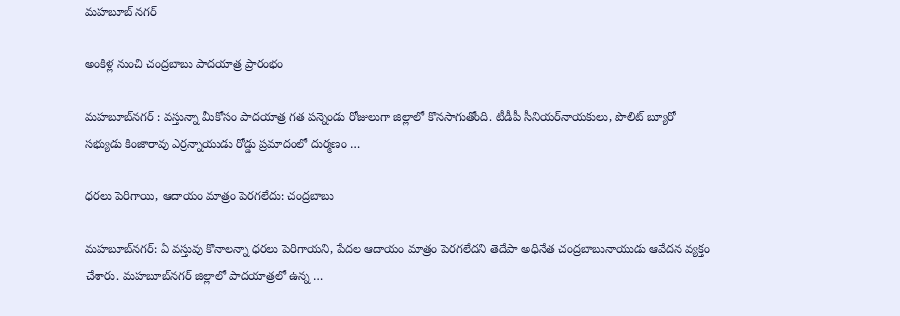మహబూబ్ నగర్

అంకిళ్ల నుంచి చంద్రబాబు పాదయాత్ర ప్రారంభం

మహబూబ్‌నగర్‌ : వస్తున్నా మీకోసం పాదయాత్ర గత పన్నెండు రోజులుగా జిల్లాలో కొనసాగుతోంది. టీడీపీ సీనియర్‌నాయకులు, పొలిట్‌ బ్యూరో సభ్యుడు కింజారావు ఎర్రన్నాయుడు రోడ్డు ప్రమాదంలో దుర్మణం …

ధరలు పెరిగాయి, ఆదాయం మాత్రం పెరగలేదు: చంద్రబాబు

మహబూబ్‌నగర్‌: ఏ వస్తువు కొనాలన్నా ధరలు పెరిగాయని, పేదల ఆదాయం మాత్రం పెరగలేదని తెదేపా అధినేత చంద్రబాబునాయుడు ఆవేదన వ్యక్తం చేశారు. మహబూబ్‌నగర్‌ జిల్లాలో పాదయాత్రలో ఉన్న …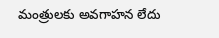మంత్రులకు అవగాహన లేదు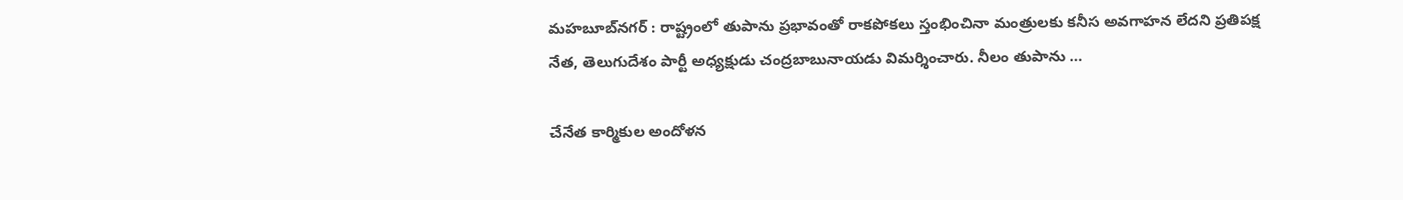మహబూబ్‌నగర్‌ : రాష్ట్రంలో తుపాను ప్రభావంతో రాకపోకలు స్తంభించినా మంత్రులకు కనీస అవగాహన లేదని ప్రతిపక్ష నేత, తెలుగుదేశం పార్టీ అధ్యక్షుడు చంద్రబాబునాయడు విమర్శించారు. నీలం తుపాను …

చేనేత కార్మికుల అందోళన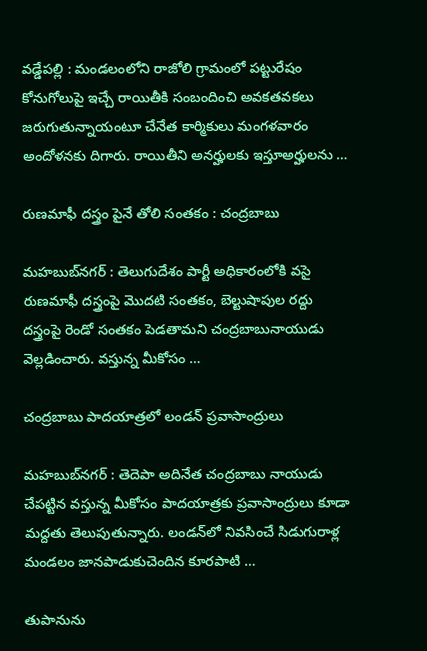వడ్డేపల్లి : మండలంలోని రాజోలి గ్రామంలో పట్టురేషం కోనుగోలుపై ఇచ్చే రాయితీకి సంబందించి అవకతవకలు జరుగుతున్నాయంటూ చేనేత కార్మికులు మంగళవారం అందోళనకు దిగారు. రాయితీని అనర్హులకు ఇస్తూఅర్హులను …

రుణమాఫీ దస్త్రం పైనే తోలి సంతకం : చంద్రబాబు

మహబుబ్‌నగర్‌ : తెలుగుదేశం పార్టీ అధికారంలోకి వసై రుణమాఫీ దస్త్రంపై మొదటి సంతకం, బెల్టుషాపుల రద్దు దస్త్రంపై రెండో సంతకం పెడతామని చంద్రబాబునాయుడు వెల్లడించారు. వస్తున్న మీకోసం …

చంద్రబాబు పాదయాత్రలో లండన్‌ ప్రవాసాంద్రులు

మహబుబ్‌నగర్‌ : తెదెపా అదినేత చంద్రబాబు నాయుడు చేపట్టిన వస్తున్న మీకోసం పాదయాత్రకు ప్రవాసాంద్రులు కూడా మద్దతు తెలుపుతున్నారు. లండన్‌లో నివసించే సిడుగురాళ్ల మండలం జానపాడుకుచెందిన కూరపాటి …

తుపానును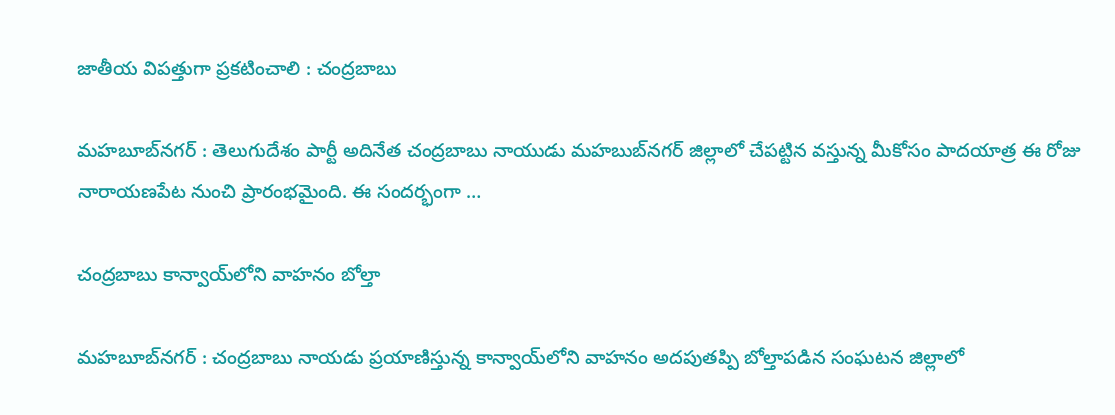జాతీయ విపత్తుగా ప్రకటించాలి : చంద్రబాబు

మహబూబ్‌నగర్‌ : తెలుగుదేశం పార్టీ అదినేత చంద్రబాబు నాయుడు మహబుబ్‌నగర్‌ జిల్లాలో చేపట్టిన వస్తున్న మీకోసం పాదయాత్ర ఈ రోజు నారాయణపేట నుంచి ప్రారంభమైంది. ఈ సందర్భంగా …

చంద్రబాబు కాన్వాయ్‌లోని వాహనం బోల్తా

మహబూబ్‌నగర్‌ : చంద్రబాబు నాయడు ప్రయాణిస్తున్న కాన్వాయ్‌లోని వాహనం అదపుతప్పి బోల్తాపడిన సంఘటన జిల్లాలో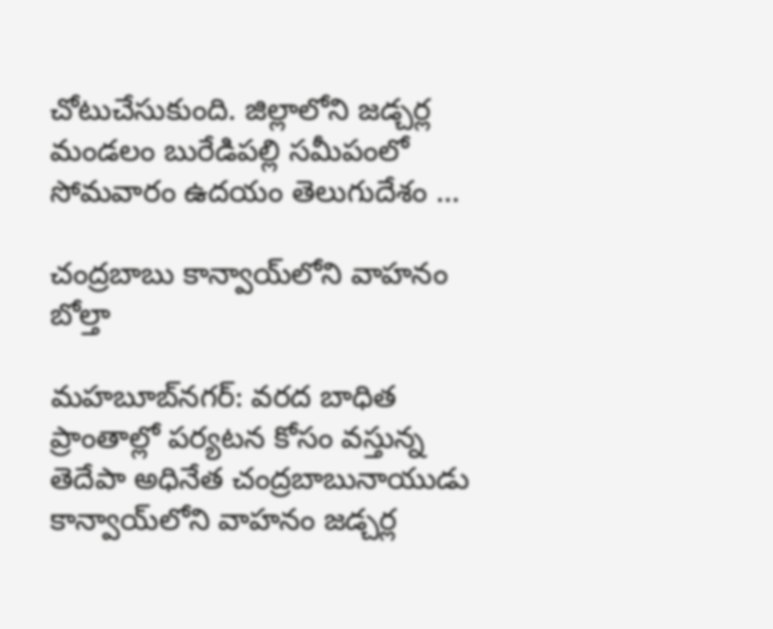చోటుచేసుకుంది. జిల్లాలోని జడ్చర్ల మండలం బురేడిపల్లి సమీపంలో సోమవారం ఉదయం తెలుగుదేశం …

చంద్రబాబు కాన్వాయ్‌లోని వాహనం బోల్తా

మహబూబ్‌నగర్‌: వరద బాధిత ప్రాంతాల్లో పర్యటన కోసం వస్తున్న తెదేపా అధినేత చంద్రబాబునాయుడు కాన్వాయ్‌లోని వాహనం జడ్చర్ల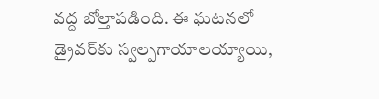వద్ద బోల్తాపడింది. ఈ ఘటనలో డ్రైవర్‌కు స్వల్పగాయాలయ్యాయి,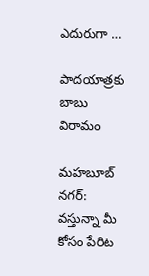ఎదురుగా …

పాదయాత్రకు బాబు విరామం

మహబూబ్‌ నగర్‌: వస్తున్నా మీ కోసం పేరిట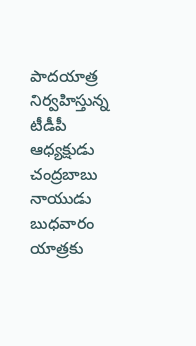పాదయాత్ర నిర్వహిస్తున్న టీడీపీ ఆధ్యక్షుడు చంద్రబాబు నాయుడు బుధవారం యాత్రకు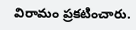విరామం ప్రకటించారు.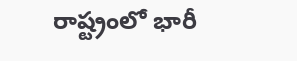రాష్ట్రంలో భారీ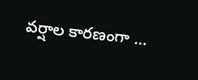వర్షాల కారణంగా …